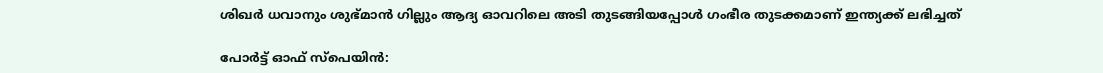ശിഖര്‍ ധവാനും ശുഭ്‌മാന്‍ ഗില്ലും ആദ്യ ഓവറിലെ അടി തുടങ്ങിയപ്പോള്‍ ഗംഭീര തുടക്കമാണ് ഇന്ത്യക്ക് ലഭിച്ചത്

പോര്‍ട്ട് ഓഫ് സ്പെയിന്‍: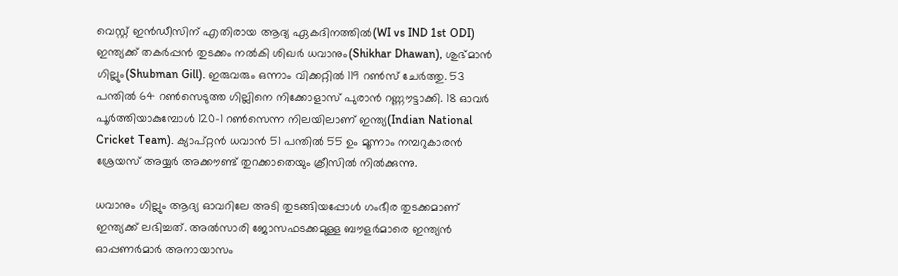വെസ്റ്റ് ഇന്‍ഡീസിന് എതിരായ ആദ്യ ഏകദിനത്തില്‍(WI vs IND 1st ODI) ഇന്ത്യക്ക് തകര്‍പ്പന്‍ തുടക്കം നല്‍കി ശിഖര്‍ ധവാനും(Shikhar Dhawan), ശുഭ്‌മാന്‍ ഗില്ലും(Shubman Gill). ഇരുവരും ഒന്നാം വിക്കറ്റില്‍ 119 റണ്‍സ് ചേര്‍ത്തു. 53 പന്തില്‍ 64 റണ്‍സെടുത്ത ഗില്ലിനെ നിക്കോളാസ് പുരാന്‍ റണ്ണൗട്ടാക്കി. 18 ഓവര്‍ പൂര്‍ത്തിയാകുമ്പോള്‍ 120-1 റണ്‍സെന്ന നിലയിലാണ് ഇന്ത്യ(Indian National Cricket Team). ക്യാപ്റ്റന്‍ ധവാന്‍ 51 പന്തില്‍ 55 ഉം മൂന്നാം നമ്പറുകാരന്‍ ശ്രേയസ് അയ്യര്‍ അക്കൗണ്ട് തുറക്കാതെയും ക്രീസില്‍ നില്‍ക്കുന്നു.

ധവാനും ഗില്ലും ആദ്യ ഓവറിലേ അടി തുടങ്ങിയപ്പോള്‍ ഗംഭീര തുടക്കമാണ് ഇന്ത്യക്ക് ലഭിച്ചത്. അല്‍സാരി ജോസഫടക്കമുള്ള ബൗളര്‍മാരെ ഇന്ത്യന്‍ ഓപ്പണര്‍മാര്‍ അനായാസം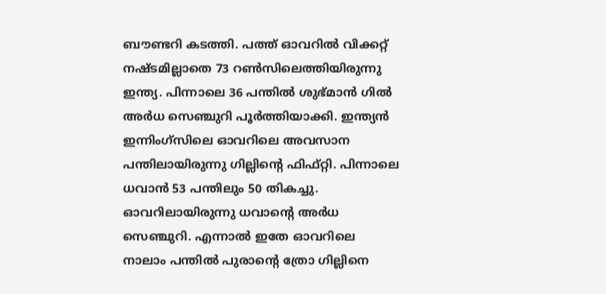ബൗണ്ടറി കടത്തി. പത്ത് ഓവറില്‍ വിക്കറ്റ് നഷ്‌ടമില്ലാതെ 73 റണ്‍സിലെത്തിയിരുന്നു ഇന്ത്യ. പിന്നാലെ 36 പന്തില്‍ ശുഭ്‌മാന്‍ ഗില്‍ അര്‍ധ സെഞ്ചുറി പൂര്‍ത്തിയാക്കി. ഇന്ത്യന്‍ ഇന്നിംഗ്‌സിലെ ഓവറിലെ അവസാന പന്തിലായിരുന്നു ഗില്ലിന്‍റെ ഫിഫ്റ്റി. പിന്നാലെ ധവാന്‍ 53 പന്തിലും 50 തികച്ചു. ഓവറിലായിരുന്നു ധവാന്‍റെ അര്‍ധ സെഞ്ചുറി. എന്നാല്‍ ഇതേ ഓവറിലെ നാലാം പന്തില്‍ പുരാന്‍റെ ത്രോ ഗില്ലിനെ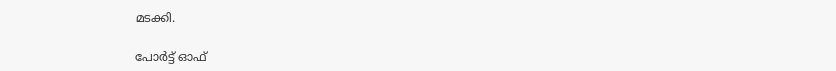മടക്കി.

പോര്‍ട്ട് ഓഫ്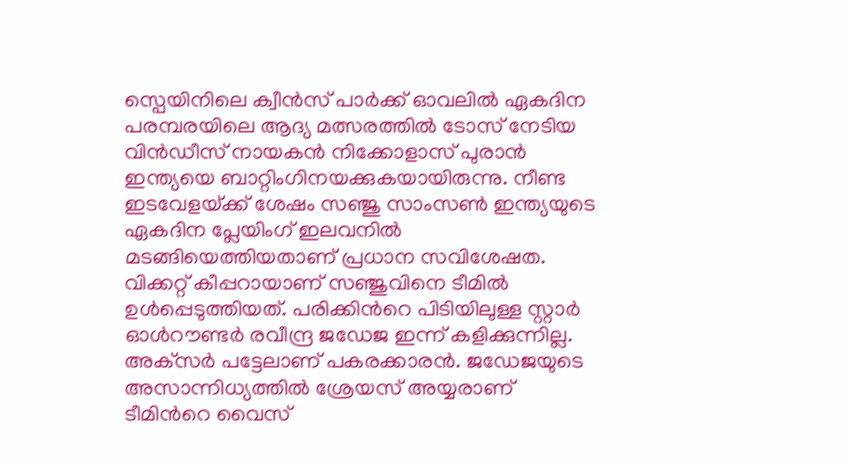സ്പെയിനിലെ ക്വീന്‍സ് പാര്‍ക്ക് ഓവലില്‍ ഏകദിന പരമ്പരയിലെ ആദ്യ മത്സരത്തില്‍ ടോസ് നേടിയ വിന്‍ഡീസ് നായകന്‍ നിക്കോളാസ് പുരാന്‍ ഇന്ത്യയെ ബാറ്റിംഗിനയക്കുകയായിരുന്നു. നീണ്ട ഇടവേളയ്‌ക്ക് ശേഷം സഞ്ജു സാംസണ്‍ ഇന്ത്യയുടെ ഏകദിന പ്ലേയിംഗ് ഇലവനില്‍ മടങ്ങിയെത്തിയതാണ് പ്രധാന സവിശേഷത. വിക്കറ്റ് കീപ്പറായാണ് സഞ്ജുവിനെ ടീമില്‍ ഉള്‍പ്പെടുത്തിയത്. പരിക്കിന്‍റെ പിടിയിലുള്ള സ്റ്റാര്‍ ഓള്‍റൗണ്ടര്‍ രവീന്ദ്ര ജഡേജ ഇന്ന് കളിക്കുന്നില്ല. അക്‌സര്‍ പട്ടേലാണ് പകരക്കാരന്‍. ജഡേജയുടെ അസാന്നിധ്യത്തില്‍ ശ്രേയസ് അയ്യരാണ് ടീമിന്‍റെ വൈസ്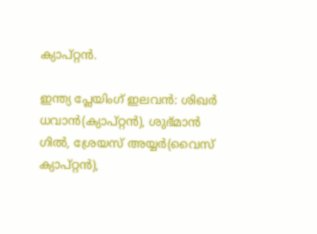ക്യാപ്റ്റന്‍.

ഇന്ത്യ പ്ലേയിംഗ് ഇലവന്‍: ശിഖര്‍ ധവാന്‍(ക്യാപ്റ്റന്‍), ശുഭ്‌മാന്‍ ഗില്‍, ശ്രേയസ് അയ്യര്‍(വൈസ് ക്യാപ്റ്റന്‍),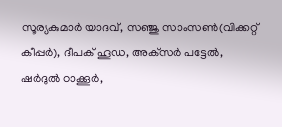സൂര്യകുമാര്‍ യാദവ്, സഞ്ജു സാംസണ്‍(വിക്കറ്റ് കീപ്പര്‍), ദീപക് ഹൂഡ, അക്‌സര്‍ പട്ടേല്‍, ഷര്‍ദുല്‍ ഠാക്കൂര്‍,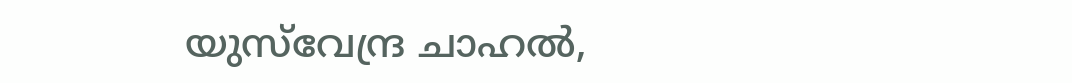യുസ്‌വേന്ദ്ര ചാഹല്‍,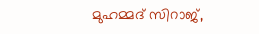മുഹമ്മദ് സിറാജ്,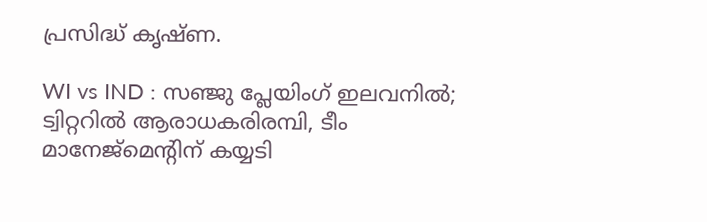പ്രസിദ്ധ് കൃഷ്‌ണ.

WI vs IND : സഞ്ജു പ്ലേയിംഗ് ഇലവനില്‍; ട്വിറ്ററില്‍ ആരാധകരിരമ്പി, ടീം മാനേജ്‌മെന്‍റിന് കയ്യടി